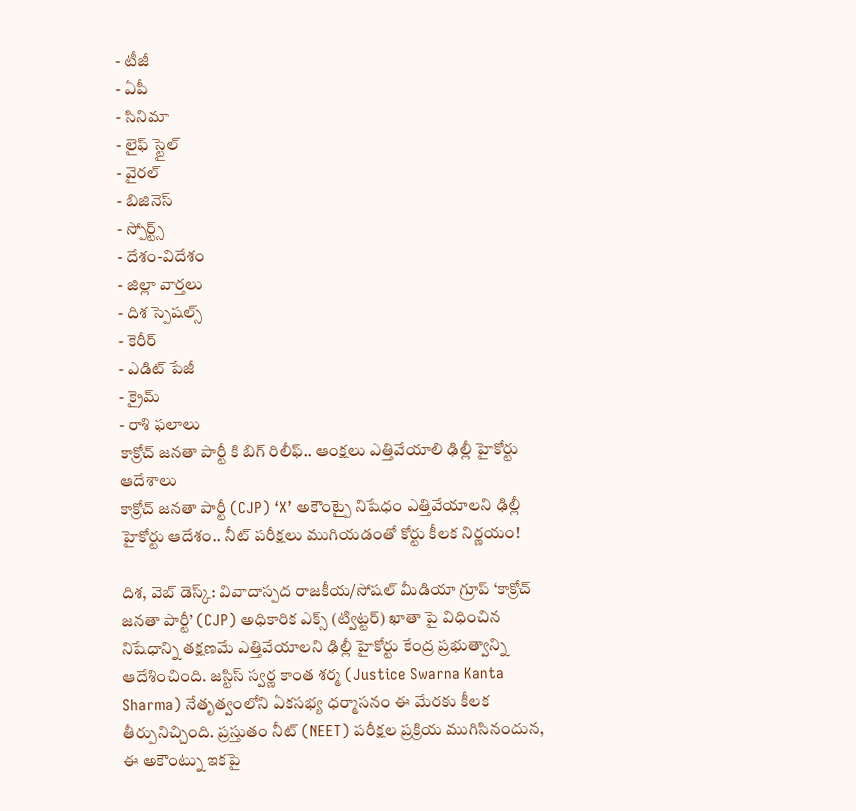- టీజీ
- ఏపీ
- సినిమా
- లైఫ్ స్టైల్
- వైరల్
- బిజినెస్
- స్పోర్ట్స్
- దేశం-విదేశం
- జిల్లా వార్తలు
- దిశ స్పెషల్స్
- కెరీర్
- ఎడిట్ పేజీ
- క్రైమ్
- రాశి ఫలాలు
కాక్రోచ్ జనతా పార్టీ కి బిగ్ రిలీఫ్.. ఆంక్షలు ఎత్తివేయాలి ఢిల్లీ హైకోర్టు ఆదేశాలు
కాక్రోచ్ జనతా పార్టీ (CJP) ‘X’ అకౌంట్పై నిషేధం ఎత్తివేయాలని ఢిల్లీ హైకోర్టు ఆదేశం.. నీట్ పరీక్షలు ముగియడంతో కోర్టు కీలక నిర్ణయం!

దిశ, వెబ్ డెస్క్: వివాదాస్పద రాజకీయ/సోషల్ మీడియా గ్రూప్ ‘కాక్రోచ్ జనతా పార్టీ’ (CJP) అధికారిక ఎక్స్ (ట్విట్టర్) ఖాతా పై విధించిన నిషేధాన్ని తక్షణమే ఎత్తివేయాలని ఢిల్లీ హైకోర్టు కేంద్ర ప్రభుత్వాన్ని ఆదేశించింది. జస్టిస్ స్వర్ణ కాంత శర్మ (Justice Swarna Kanta Sharma) నేతృత్వంలోని ఏకసభ్య ధర్మాసనం ఈ మేరకు కీలక తీర్పునిచ్చింది. ప్రస్తుతం నీట్ (NEET) పరీక్షల ప్రక్రియ ముగిసినందున, ఈ అకౌంట్ను ఇకపై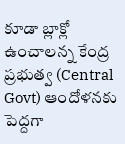కూడా బ్లాక్లో ఉంచాలన్న కేంద్ర ప్రభుత్వ (Central Govt) ఆందోళనకు పెద్దగా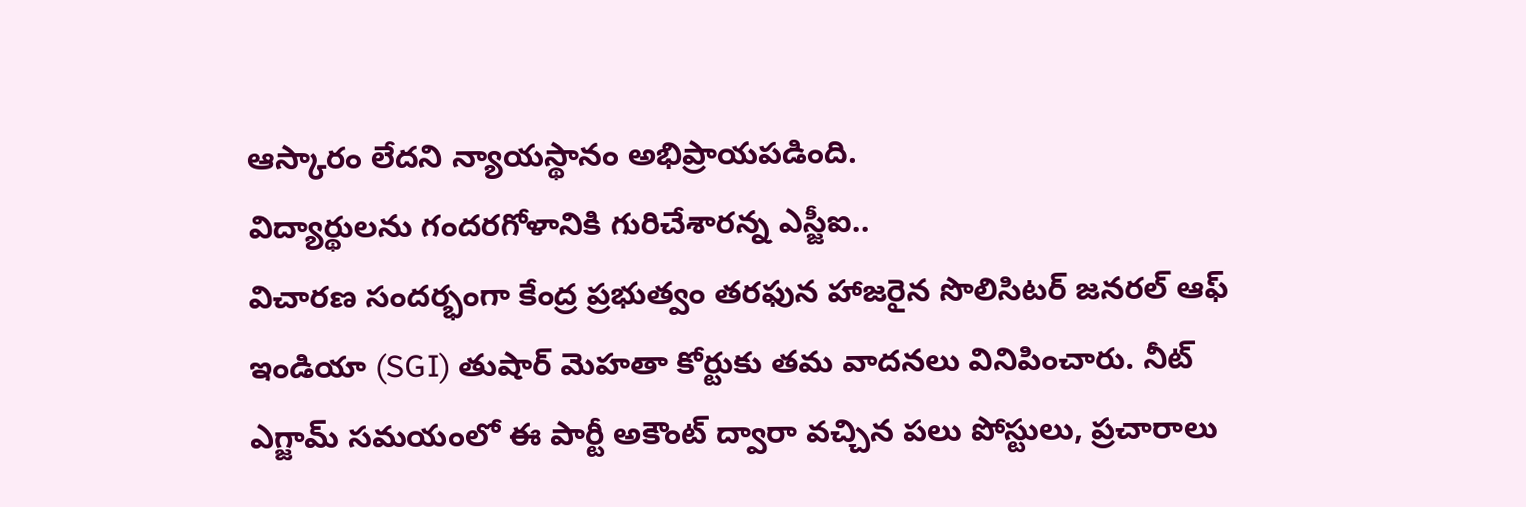ఆస్కారం లేదని న్యాయస్థానం అభిప్రాయపడింది.
విద్యార్థులను గందరగోళానికి గురిచేశారన్న ఎస్జీఐ..
విచారణ సందర్భంగా కేంద్ర ప్రభుత్వం తరఫున హాజరైన సొలిసిటర్ జనరల్ ఆఫ్ ఇండియా (SGI) తుషార్ మెహతా కోర్టుకు తమ వాదనలు వినిపించారు. నీట్ ఎగ్జామ్ సమయంలో ఈ పార్టీ అకౌంట్ ద్వారా వచ్చిన పలు పోస్టులు, ప్రచారాలు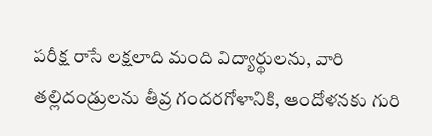పరీక్ష రాసే లక్షలాది మంది విద్యార్థులను, వారి తల్లిదండ్రులను తీవ్ర గందరగోళానికి, ఆందోళనకు గురి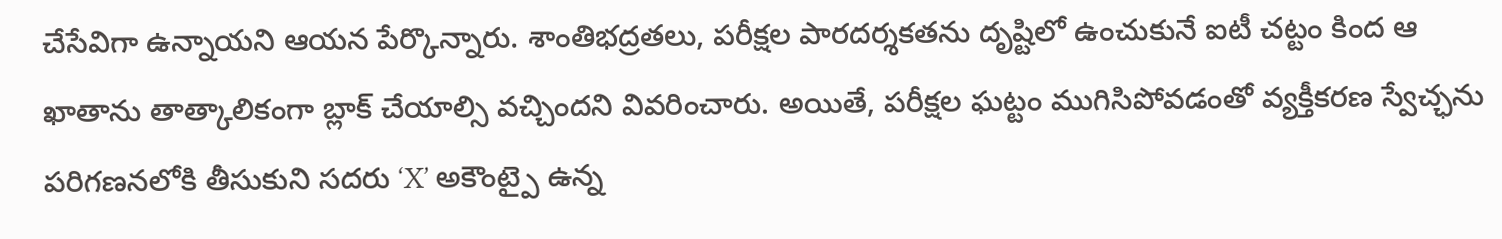చేసేవిగా ఉన్నాయని ఆయన పేర్కొన్నారు. శాంతిభద్రతలు, పరీక్షల పారదర్శకతను దృష్టిలో ఉంచుకునే ఐటీ చట్టం కింద ఆ ఖాతాను తాత్కాలికంగా బ్లాక్ చేయాల్సి వచ్చిందని వివరించారు. అయితే, పరీక్షల ఘట్టం ముగిసిపోవడంతో వ్యక్తీకరణ స్వేచ్ఛను పరిగణనలోకి తీసుకుని సదరు ‘X’ అకౌంట్పై ఉన్న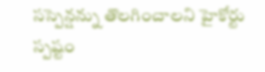సస్పెన్షన్ను తొలగించాలని హైకోర్టు స్పష్టం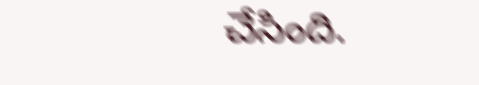చేసింది.